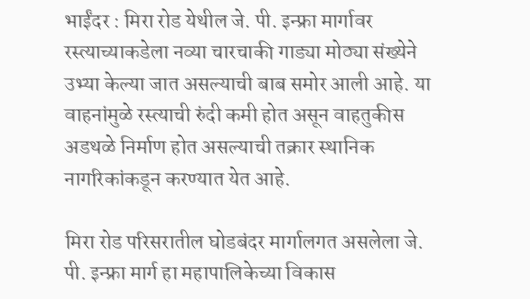भाईंदर : मिरा रोड येथील जे. पी. इन्फ्रा मार्गावर रस्त्याच्याकडेला नव्या चारचाकी गाड्या मोठ्या संख्येने उभ्या केल्या जात असल्याची बाब समोर आली आहे. या वाहनांमुळे रस्त्याची रुंदी कमी होत असून वाहतुकीस अडथळे निर्माण होत असल्याची तक्रार स्थानिक नागरिकांकडून करण्यात येत आहे.

मिरा रोड परिसरातील घोडबंदर मार्गालगत असलेला जे. पी. इन्फ्रा मार्ग हा महापालिकेच्या विकास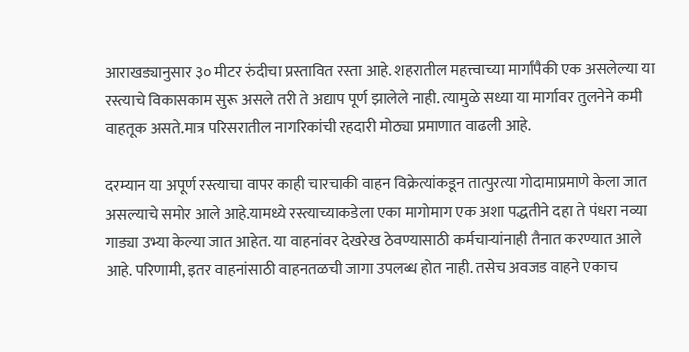आराखड्यानुसार ३० मीटर रुंदीचा प्रस्तावित रस्ता आहे. शहरातील महत्त्वाच्या मार्गांपैकी एक असलेल्या या रस्त्याचे विकासकाम सुरू असले तरी ते अद्याप पूर्ण झालेले नाही. त्यामुळे सध्या या मार्गावर तुलनेने कमी वाहतूक असते.मात्र परिसरातील नागरिकांची रहदारी मोठ्या प्रमाणात वाढली आहे.

दरम्यान या अपूर्ण रस्त्याचा वापर काही चारचाकी वाहन विक्रेत्यांकडून तात्पुरत्या गोदामाप्रमाणे केला जात असल्याचे समोर आले आहे.यामध्ये रस्त्याच्याकडेला एका मागोमाग एक अशा पद्धतीने दहा ते पंधरा नव्या गाड्या उभ्या केल्या जात आहेत. या वाहनांवर देखरेख ठेवण्यासाठी कर्मचाऱ्यांनाही तैनात करण्यात आले आहे. परिणामी, इतर वाहनांसाठी वाहनतळची जागा उपलब्ध होत नाही. तसेच अवजड वाहने एकाच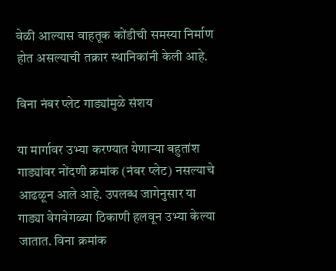वेळी आल्यास वाहतूक कोंडीची समस्या निर्माण होत असल्याची तक्रार स्थानिकांनी केली आहे.

विना नंबर प्लेट गाड्यांमुळे संशय

या मार्गावर उभ्या करण्यात येणाऱ्या बहुतांश गाड्यांवर नोंदणी क्रमांक (नंबर प्लेट) नसल्याचे आढळून आले आहे. उपलब्ध जागेनुसार या गाड्या वेगवेगळ्या ठिकाणी हलवून उभ्या केल्या जातात. विना क्रमांक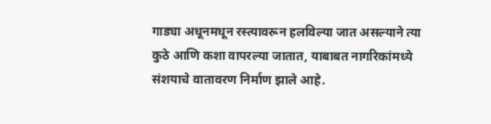गाड्या अधूनमधून रस्त्यावरून हलविल्या जात असल्याने त्या कुठे आणि कशा वापरल्या जातात, याबाबत नागरिकांमध्ये संशयाचे वातावरण निर्माण झाले आहे.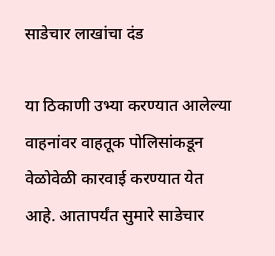साडेचार लाखांचा दंड

या ठिकाणी उभ्या करण्यात आलेल्या वाहनांवर वाहतूक पोलिसांकडून वेळोवेळी कारवाई करण्यात येत आहे. आतापर्यंत सुमारे साडेचार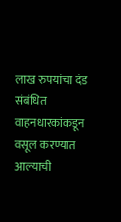लाख रुपयांचा दंड संबंधित वाहनधारकांकडून वसूल करण्यात आल्याची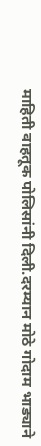माहिती वाहतूक पोलिसांनी दिली.दरम्यान मोठे गोदाम भाड्याने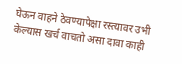घेऊन वाहने ठेवण्यापेक्षा रस्त्यावर उभी केल्यास खर्च वाचतो असा दावा काही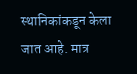स्थानिकांकडून केला जात आहे. मात्र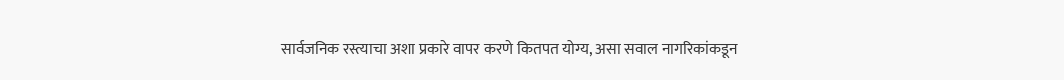सार्वजनिक रस्त्याचा अशा प्रकारे वापर करणे कितपत योग्य, असा सवाल नागरिकांकडून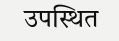उपस्थित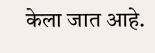केला जात आहे.